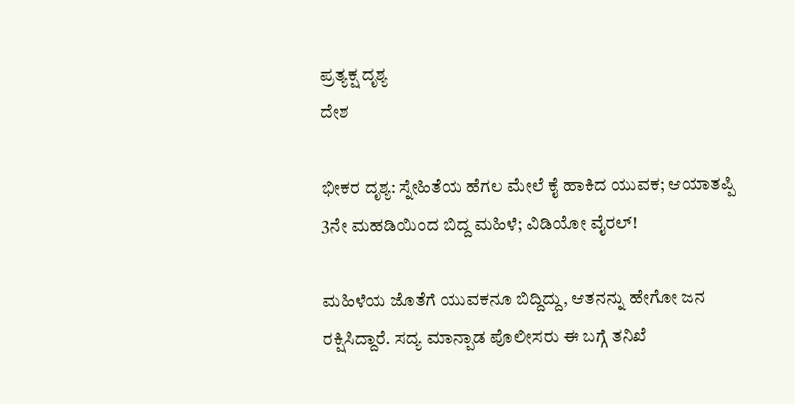ಪ್ರತ್ಯಕ್ಷ ದೃಶ್ಯ
ದೇಶ

ಭೀಕರ ದೃಶ್ಯ: ಸ್ನೇಹಿತೆಯ ಹೆಗಲ ಮೇಲೆ ಕೈ ಹಾಕಿದ ಯುವಕ; ಆಯಾತಪ್ಪಿ 3ನೇ ಮಹಡಿಯಿಂದ ಬಿದ್ದ ಮಹಿಳೆ; ವಿಡಿಯೋ ವೈರಲ್!

ಮಹಿಳೆಯ ಜೊತೆಗೆ ಯುವಕನೂ ಬಿದ್ದಿದ್ದು, ಆತನನ್ನು ಹೇಗೋ ಜನ ರಕ್ಷಿಸಿದ್ದಾರೆ. ಸದ್ಯ ಮಾನ್ಪಾಡ ಪೊಲೀಸರು ಈ ಬಗ್ಗೆ ತನಿಖೆ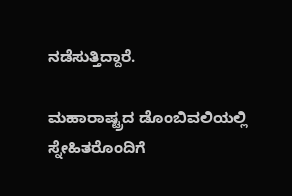ನಡೆಸುತ್ತಿದ್ದಾರೆ.

ಮಹಾರಾಷ್ಟ್ರದ ಡೊಂಬಿವಲಿಯಲ್ಲಿ ಸ್ನೇಹಿತರೊಂದಿಗೆ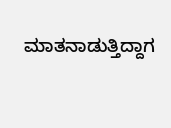ಮಾತನಾಡುತ್ತಿದ್ದಾಗ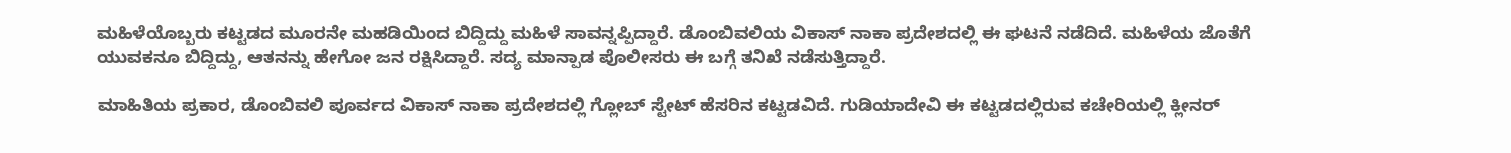ಮಹಿಳೆಯೊಬ್ಬರು ಕಟ್ಟಡದ ಮೂರನೇ ಮಹಡಿಯಿಂದ ಬಿದ್ದಿದ್ದು ಮಹಿಳೆ ಸಾವನ್ನಪ್ಪಿದ್ದಾರೆ. ಡೊಂಬಿವಲಿಯ ವಿಕಾಸ್ ನಾಕಾ ಪ್ರದೇಶದಲ್ಲಿ ಈ ಘಟನೆ ನಡೆದಿದೆ. ಮಹಿಳೆಯ ಜೊತೆಗೆ ಯುವಕನೂ ಬಿದ್ದಿದ್ದು, ಆತನನ್ನು ಹೇಗೋ ಜನ ರಕ್ಷಿಸಿದ್ದಾರೆ. ಸದ್ಯ ಮಾನ್ಪಾಡ ಪೊಲೀಸರು ಈ ಬಗ್ಗೆ ತನಿಖೆ ನಡೆಸುತ್ತಿದ್ದಾರೆ.

ಮಾಹಿತಿಯ ಪ್ರಕಾರ, ಡೊಂಬಿವಲಿ ಪೂರ್ವದ ವಿಕಾಸ್ ನಾಕಾ ಪ್ರದೇಶದಲ್ಲಿ ಗ್ಲೋಬ್ ಸ್ಟೇಟ್ ಹೆಸರಿನ ಕಟ್ಟಡವಿದೆ. ಗುಡಿಯಾದೇವಿ ಈ ಕಟ್ಟಡದಲ್ಲಿರುವ ಕಚೇರಿಯಲ್ಲಿ ಕ್ಲೀನರ್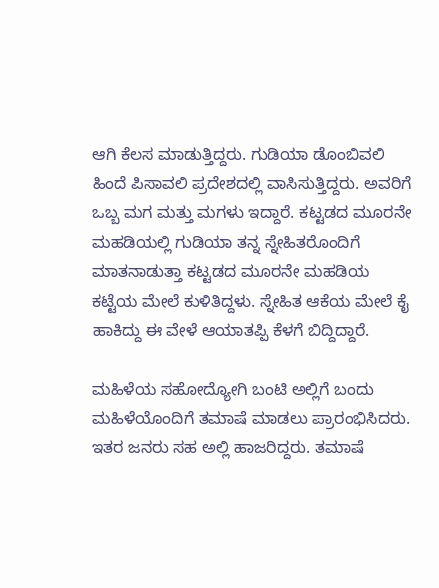ಆಗಿ ಕೆಲಸ ಮಾಡುತ್ತಿದ್ದರು. ಗುಡಿಯಾ ಡೊಂಬಿವಲಿ ಹಿಂದೆ ಪಿಸಾವಲಿ ಪ್ರದೇಶದಲ್ಲಿ ವಾಸಿಸುತ್ತಿದ್ದರು. ಅವರಿಗೆ ಒಬ್ಬ ಮಗ ಮತ್ತು ಮಗಳು ಇದ್ದಾರೆ. ಕಟ್ಟಡದ ಮೂರನೇ ಮಹಡಿಯಲ್ಲಿ ಗುಡಿಯಾ ತನ್ನ ಸ್ನೇಹಿತರೊಂದಿಗೆ ಮಾತನಾಡುತ್ತಾ ಕಟ್ಟಡದ ಮೂರನೇ ಮಹಡಿಯ ಕಟ್ಟೆಯ ಮೇಲೆ ಕುಳಿತಿದ್ದಳು. ಸ್ನೇಹಿತ ಆಕೆಯ ಮೇಲೆ ಕೈ ಹಾಕಿದ್ದು ಈ ವೇಳೆ ಆಯಾತಪ್ಪಿ ಕೆಳಗೆ ಬಿದ್ದಿದ್ದಾರೆ.

ಮಹಿಳೆಯ ಸಹೋದ್ಯೋಗಿ ಬಂಟಿ ಅಲ್ಲಿಗೆ ಬಂದು ಮಹಿಳೆಯೊಂದಿಗೆ ತಮಾಷೆ ಮಾಡಲು ಪ್ರಾರಂಭಿಸಿದರು. ಇತರ ಜನರು ಸಹ ಅಲ್ಲಿ ಹಾಜರಿದ್ದರು. ತಮಾಷೆ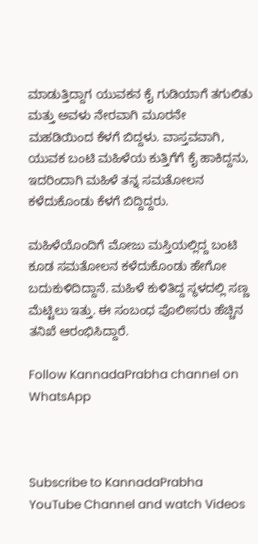ಮಾಡುತ್ತಿದ್ದಾಗ ಯುವಕನ ಕೈ ಗುಡಿಯಾಗೆ ತಗುಲಿತು ಮತ್ತು ಅವಳು ನೇರವಾಗಿ ಮೂರನೇ ಮಹಡಿಯಿಂದ ಕೆಳಗೆ ಬಿದ್ದಳು. ವಾಸ್ತವವಾಗಿ, ಯುವಕ ಬಂಟಿ ಮಹಿಳೆಯ ಕುತ್ತಿಗೆಗೆ ಕೈ ಹಾಕಿದ್ದನು, ಇದರಿಂದಾಗಿ ಮಹಿಳೆ ತನ್ನ ಸಮತೋಲನ ಕಳೆದುಕೊಂಡು ಕೆಳಗೆ ಬಿದ್ದಿದ್ದರು.

ಮಹಿಳೆಯೊಂದಿಗೆ ಮೋಜು ಮಸ್ತಿಯಲ್ಲಿದ್ದ ಬಂಟಿ ಕೂಡ ಸಮತೋಲನ ಕಳೆದುಕೊಂಡು ಹೇಗೋ ಬದುಕುಳಿದಿದ್ದಾನೆ. ಮಹಿಳೆ ಕುಳಿತಿದ್ದ ಸ್ಥಳದಲ್ಲಿ ಸಣ್ಣ ಮೆಟ್ಟಿಲು ಇತ್ತು. ಈ ಸಂಬಂಧ ಪೊಲೀಸರು ಹೆಚ್ಚಿನ ತನಿಖೆ ಆರಂಭಿಸಿದ್ದಾರೆ.

Follow KannadaPrabha channel on WhatsApp



Subscribe to KannadaPrabha YouTube Channel and watch Videos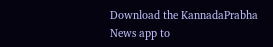Download the KannadaPrabha News app to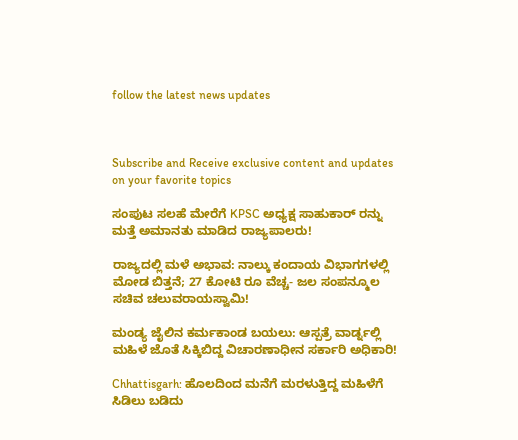follow the latest news updates



Subscribe and Receive exclusive content and updates on your favorite topics

ಸಂಪುಟ ಸಲಹೆ ಮೇರೆಗೆ KPSC ಅಧ್ಯಕ್ಷ ಸಾಹುಕಾರ್ ರನ್ನು ಮತ್ತೆ ಅಮಾನತು ಮಾಡಿದ ರಾಜ್ಯಪಾಲರು!

ರಾಜ್ಯದಲ್ಲಿ ಮಳೆ ಅಭಾವ: ನಾಲ್ಕು ಕಂದಾಯ ವಿಭಾಗಗಳಲ್ಲಿ ಮೋಡ ಬಿತ್ತನೆ; 27 ಕೋಟಿ ರೂ ವೆಚ್ಚ- ಜಲ ಸಂಪನ್ಮೂಲ ಸಚಿವ ಚಲುವರಾಯಸ್ವಾಮಿ!

ಮಂಡ್ಯ ಜೈಲಿನ ಕರ್ಮಕಾಂಡ ಬಯಲು: ಆಸ್ಪತ್ರೆ ವಾರ್ಡ್ನಲ್ಲಿ ಮಹಿಳೆ ಜೊತೆ ಸಿಕ್ಕಿಬಿದ್ದ ವಿಚಾರಣಾಧೀನ ಸರ್ಕಾರಿ ಅಧಿಕಾರಿ!

Chhattisgarh: ಹೊಲದಿಂದ ಮನೆಗೆ ಮರಳುತ್ತಿದ್ದ ಮಹಿಳೆಗೆ ಸಿಡಿಲು ಬಡಿದು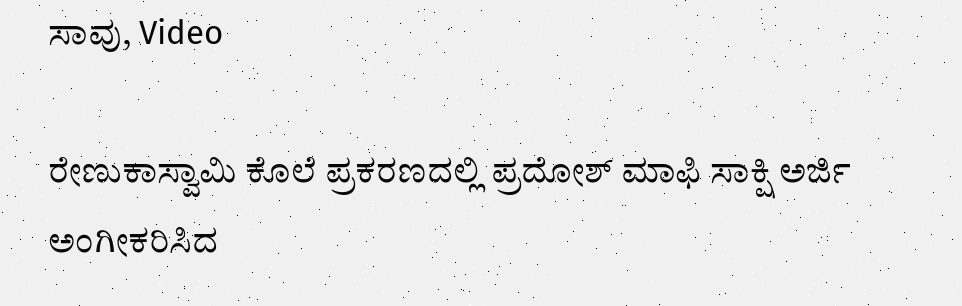ಸಾವು, Video

ರೇಣುಕಾಸ್ವಾಮಿ ಕೊಲೆ ಪ್ರಕರಣದಲ್ಲಿ ಪ್ರದೋಶ್ ಮಾಫಿ ಸಾಕ್ಷಿ ಅರ್ಜಿ ಅಂಗೀಕರಿಸಿದ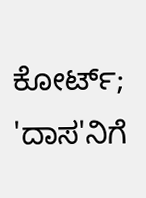ಕೋರ್ಟ್; 'ದಾಸ'ನಿಗೆ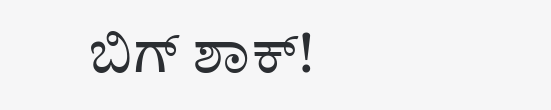ಬಿಗ್ ಶಾಕ್!